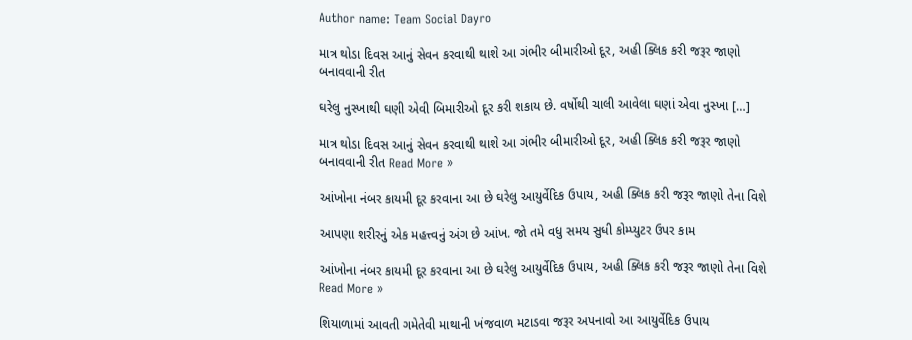Author name: Team Social Dayro

માત્ર થોડા દિવસ આનું સેવન કરવાથી થાશે આ ગંભીર બીમારીઓ દૂર, અહી ક્લિક કરી જરૂર જાણો બનાવવાની રીત

ઘરેલુ નુસ્ખાથી ઘણી એવી બિમારીઓ દૂર કરી શકાય છે. વર્ષોથી ચાલી આવેલા ઘણાં એવા નુસ્ખા […]

માત્ર થોડા દિવસ આનું સેવન કરવાથી થાશે આ ગંભીર બીમારીઓ દૂર, અહી ક્લિક કરી જરૂર જાણો બનાવવાની રીત Read More »

આંખોના નંબર કાયમી દૂર કરવાના આ છે ઘરેલુ આયુર્વેદિક ઉપાય, અહી ક્લિક કરી જરૂર જાણો તેના વિશે

આપણા શરીરનું એક મહત્ત્વનું અંગ છે આંખ. જો તમે વધુ સમય સુધી કોમ્પ્યુટર ઉપર કામ

આંખોના નંબર કાયમી દૂર કરવાના આ છે ઘરેલુ આયુર્વેદિક ઉપાય, અહી ક્લિક કરી જરૂર જાણો તેના વિશે Read More »

શિયાળામાં આવતી ગમેતેવી માથાની ખંજવાળ મટાડવા જરૂર અપનાવો આ આયુર્વેદિક ઉપાય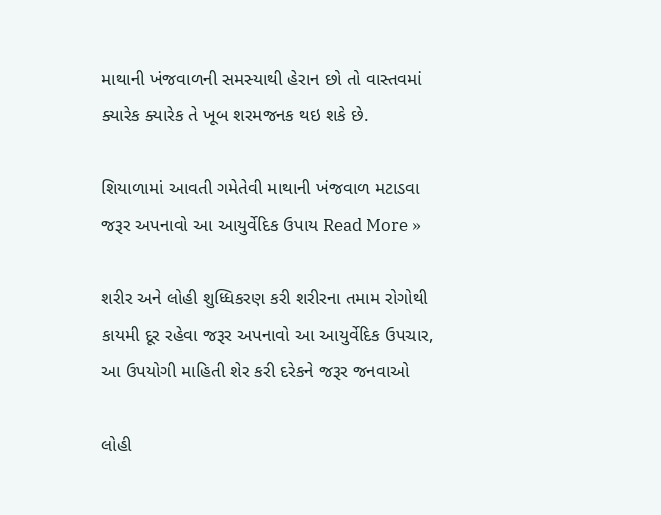માથાની ખંજવાળની સમસ્યાથી હેરાન છો તો વાસ્તવમાં ક્યારેક ક્યારેક તે ખૂબ શરમજનક થઇ શકે છે.

શિયાળામાં આવતી ગમેતેવી માથાની ખંજવાળ મટાડવા જરૂર અપનાવો આ આયુર્વેદિક ઉપાય Read More »

શરીર અને લોહી શુધ્ધિકરણ કરી શરીરના તમામ રોગોથી કાયમી દૂર રહેવા જરૂર અપનાવો આ આયુર્વેદિક ઉપચાર, આ ઉપયોગી માહિતી શેર કરી દરેકને જરૂર જનવાઓ

લોહી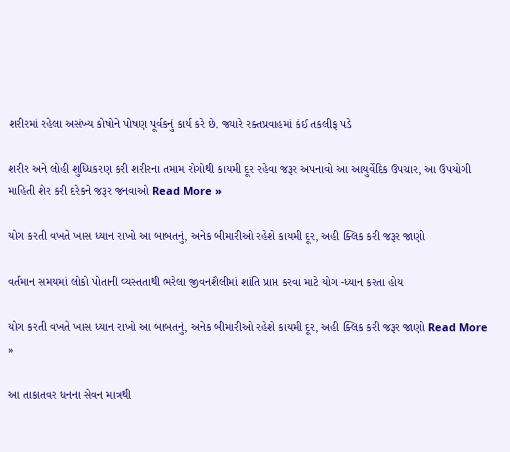શરીરમાં રહેલા અસંખ્ય કોષોને પોષણ પૂર્વકનું કાર્ય કરે છે. જ્યારે રક્તપ્રવાહમાં કંઈ તકલીફ પડે

શરીર અને લોહી શુધ્ધિકરણ કરી શરીરના તમામ રોગોથી કાયમી દૂર રહેવા જરૂર અપનાવો આ આયુર્વેદિક ઉપચાર, આ ઉપયોગી માહિતી શેર કરી દરેકને જરૂર જનવાઓ Read More »

યોગ કરતી વખતે ખાસ ધ્યાન રાખો આ બાબતનું, અનેક બીમારીઓ રહેશે કાયમી દૂર, અહી ક્લિક કરી જરૂર જાણો

વર્તમાન સમયમાં લોકો પોતાની વ્યસ્તતાથી ભરેલા જીવનશૈલીમાં શાંતિ પ્રાપ્ત કરવા માટે યોગ -ધ્યાન કરતા હોય

યોગ કરતી વખતે ખાસ ધ્યાન રાખો આ બાબતનું, અનેક બીમારીઓ રહેશે કાયમી દૂર, અહી ક્લિક કરી જરૂર જાણો Read More »

આ તાકાતવર ધનના સેવન માત્રથી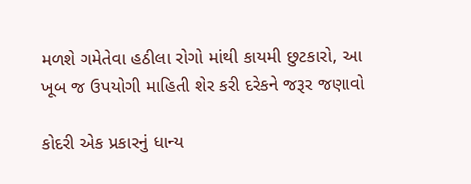મળશે ગમેતેવા હઠીલા રોગો માંથી કાયમી છુટકારો, આ ખૂબ જ ઉપયોગી માહિતી શેર કરી દરેકને જરૂર જણાવો

કોદરી એક પ્રકારનું ધાન્ય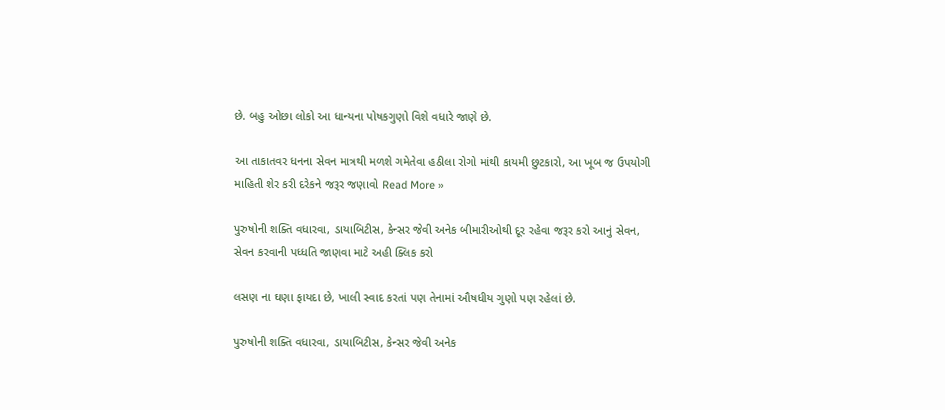છે. બહુ ઓછા લોકો આ ધાન્યના પોષકગુણો વિશે વધારે જાણે છે.

આ તાકાતવર ધનના સેવન માત્રથી મળશે ગમેતેવા હઠીલા રોગો માંથી કાયમી છુટકારો, આ ખૂબ જ ઉપયોગી માહિતી શેર કરી દરેકને જરૂર જણાવો Read More »

પુરુષોની શક્તિ વધારવા, ડાયાબિટીસ, કેન્સર જેવી અનેક બીમારીઓથી દૂર રહેવા જરૂર કરો આનું સેવન, સેવન કરવાની પધ્ધતિ જાણવા માટે અહી ક્લિક કરો

લસણ ના ઘણા ફાયદા છે, ખાલી સ્વાદ કરતાં પણ તેનામાં ઔષધીય ગુણો પણ રહેલાં છે.

પુરુષોની શક્તિ વધારવા, ડાયાબિટીસ, કેન્સર જેવી અનેક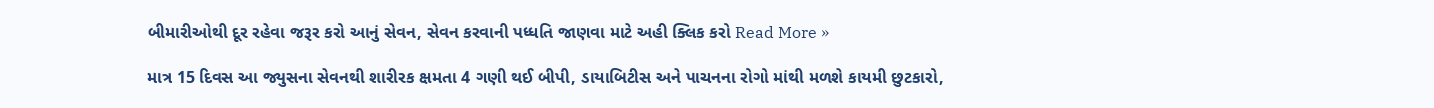બીમારીઓથી દૂર રહેવા જરૂર કરો આનું સેવન, સેવન કરવાની પધ્ધતિ જાણવા માટે અહી ક્લિક કરો Read More »

માત્ર 15 દિવસ આ જ્યુસના સેવનથી શારીરક ક્ષમતા 4 ગણી થઈ બીપી, ડાયાબિટીસ અને પાચનના રોગો માંથી મળશે કાયમી છુટકારો,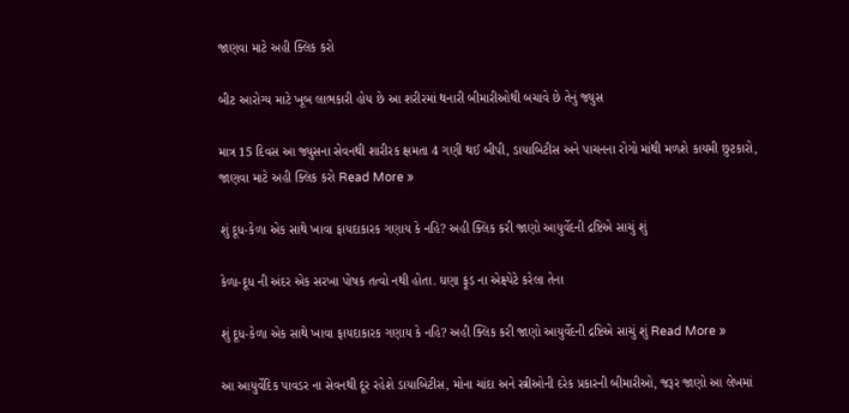જાણવા માટે અહી ક્લિક કરો

બીટ આરોગ્ય માટે ખૂબ લાભકારી હોય છે આ શરીરમાં થનારી બીમારીઓથી બચાવે છે તેનું જ્યુસ

માત્ર 15 દિવસ આ જ્યુસના સેવનથી શારીરક ક્ષમતા 4 ગણી થઈ બીપી, ડાયાબિટીસ અને પાચનના રોગો માંથી મળશે કાયમી છુટકારો, જાણવા માટે અહી ક્લિક કરો Read More »

શું દૂધ-કેળા એક સાથે ખાવા ફાયદાકારક ગણાય કે નહિ? અહી ક્લિક કરી જાણો આયુર્વેદની દ્રષ્ટિએ સાચું શું

કેળા-દૂધ ની અંદર એક સરખા પોષક તત્વો નથી હોતા. ઘણા ફૂડ ના એક્ષ્પેટે કરેલા તેના

શું દૂધ-કેળા એક સાથે ખાવા ફાયદાકારક ગણાય કે નહિ? અહી ક્લિક કરી જાણો આયુર્વેદની દ્રષ્ટિએ સાચું શું Read More »

આ આયુર્વેદિક પાવડર ના સેવનથી દૂર રહેશે ડાયાબિટીસ, મોના ચાંદા અને સ્ત્રીઓની દરેક પ્રકારની બીમારીઓ, જરૂર જાણો આ લેખમાં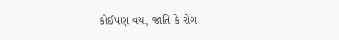કોઈપણ વય, જાતિ કે રોગ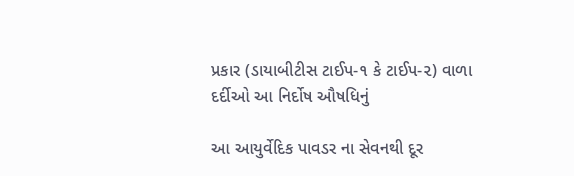પ્રકાર (ડાયાબીટીસ ટાઈપ-૧ કે ટાઈપ-૨) વાળા દર્દીઓ આ નિર્દોષ ઔષધિનું

આ આયુર્વેદિક પાવડર ના સેવનથી દૂર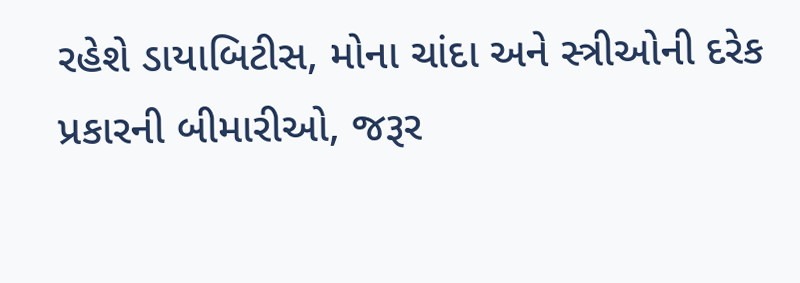રહેશે ડાયાબિટીસ, મોના ચાંદા અને સ્ત્રીઓની દરેક પ્રકારની બીમારીઓ, જરૂર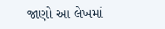જાણો આ લેખમાં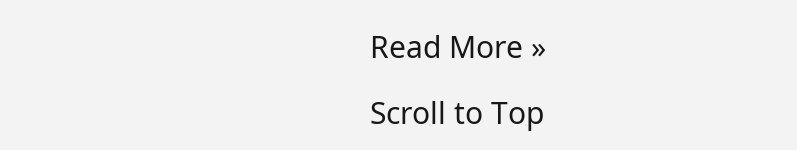Read More »

Scroll to Top